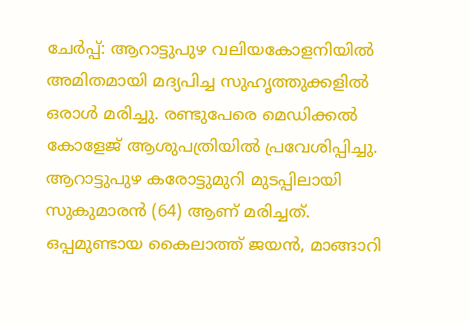ചേർപ്പ്: ആറാട്ടുപുഴ വലിയകോളനിയിൽ അമിതമായി മദ്യപിച്ച സുഹൃത്തുക്കളിൽ ഒരാൾ മരിച്ചു. രണ്ടുപേരെ മെഡിക്കൽ കോളേജ് ആശുപത്രിയിൽ പ്രവേശിപ്പിച്ചു. ആറാട്ടുപുഴ കരോട്ടുമുറി മുടപ്പിലായി സുകുമാരൻ (64) ആണ് മരിച്ചത്. ഒപ്പമുണ്ടായ കൈലാത്ത് ജയൻ, മാങ്ങാറി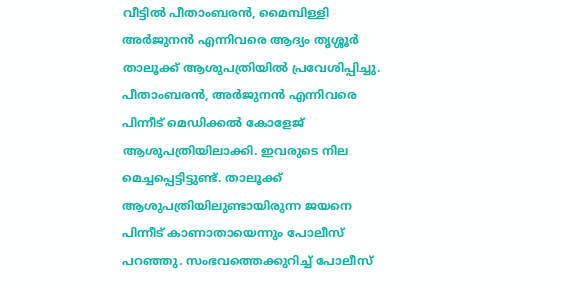വീട്ടിൽ പീതാംബരൻ, മൈമ്പിള്ളി അർജുനൻ എന്നിവരെ ആദ്യം തൃശ്ശൂർ താലൂക്ക് ആശുപത്രിയിൽ പ്രവേശിപ്പിച്ചു. പീതാംബരൻ, അർജുനൻ എന്നിവരെ പിന്നീട് മെഡിക്കൽ കോളേജ് ആശുപത്രിയിലാക്കി. ഇവരുടെ നില മെച്ചപ്പെട്ടിട്ടുണ്ട്. താലൂക്ക് ആശുപത്രിയിലുണ്ടായിരുന്ന ജയനെ പിന്നീട് കാണാതായെന്നും പോലീസ് പറഞ്ഞു. സംഭവത്തെക്കുറിച്ച് പോലീസ്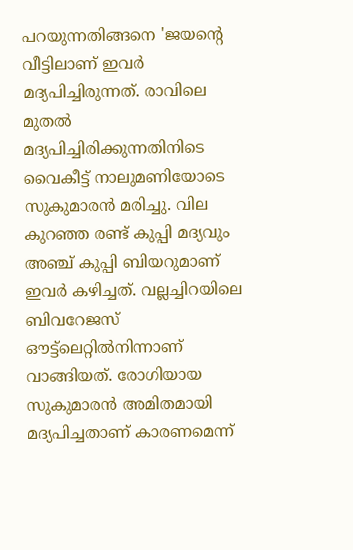പറയുന്നതിങ്ങനെ 'ജയന്റെ വീട്ടിലാണ് ഇവർ മദ്യപിച്ചിരുന്നത്. രാവിലെ മുതൽ മദ്യപിച്ചിരിക്കുന്നതിനിടെ വൈകീട്ട് നാലുമണിയോടെ സുകുമാരൻ മരിച്ചു. വില കുറഞ്ഞ രണ്ട് കുപ്പി മദ്യവും അഞ്ച് കുപ്പി ബിയറുമാണ് ഇവർ കഴിച്ചത്. വല്ലച്ചിറയിലെ ബിവറേജസ് ഔട്ട്ലെറ്റിൽനിന്നാണ് വാങ്ങിയത്. രോഗിയായ സുകുമാരൻ അമിതമായി മദ്യപിച്ചതാണ് കാരണമെന്ന്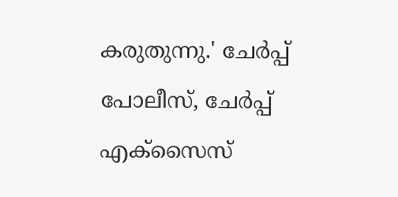കരുതുന്നു.' ചേർപ്പ് പോലീസ്, ചേർപ്പ് എക്സൈസ്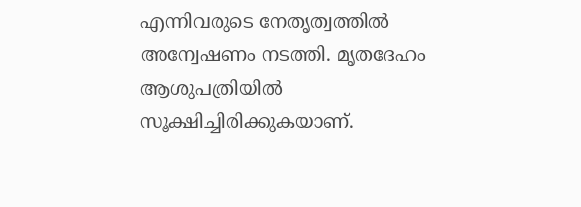എന്നിവരുടെ നേതൃത്വത്തിൽ അന്വേഷണം നടത്തി. മൃതദേഹം ആശുപത്രിയിൽ സൂക്ഷിച്ചിരിക്കുകയാണ്.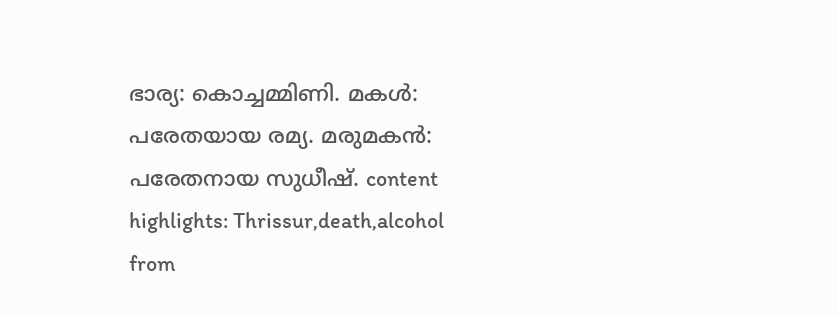ഭാര്യ: കൊച്ചമ്മിണി. മകൾ: പരേതയായ രമ്യ. മരുമകൻ: പരേതനായ സുധീഷ്. content highlights: Thrissur,death,alcohol
from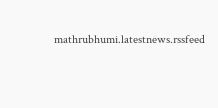mathrubhumi.latestnews.rssfeed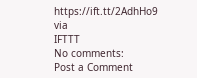https://ift.tt/2AdhHo9
via
IFTTT
No comments:
Post a Comment